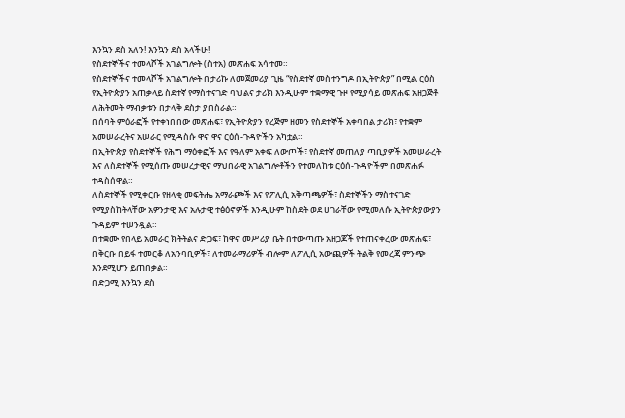እንኳን ደስ አለን! እንኳን ደስ አላችሁ!
የስደተኞችና ተመላሾች አገልግሎት (ስተአ) መጽሐፍ አሳተመ።
የስደተኞችና ተመላሾች አገልግሎት በታሪኩ ለመጀመሪያ ጊዜ “የስደተኛ መስተንግዶ በኢትዮጵያ” በሚል ርዕስ የኢትዮጵያን አጠቃላይ ስደተኛ የማስተናገድ ባህልና ታሪክ እንዲሁም ተቋማዊ ጉዞ የሚያሳይ መጽሐፍ አዘጋጅቶ ለሕትመት ማብቃቱን በታላቅ ደስታ ያበስራል።
በሰባት ምዕራፎች የተቀነበበው መጽሐፍ፣ የኢትዮጵያን የረጅም ዘመን የስደተኞች አቀባበል ታሪክ፣ የተቋም አመሠራረትና አሠራር የሚዳስሱ ዋና ዋና ርዕሰ-ጉዳዮችን አካቷል።
በኢትዮጵያ የስደተኞች የሕግ ማዕቀፎች እና የዓለም አቀፍ ለውጦች፣ የስደተኛ መጠለያ ጣቢያዎች አመሠራረት እና ለስደተኞች የሚሰጡ መሠረታዊና ማህበራዊ አገልግሎቶችን የተመለከቱ ርዕሰ-ጉዳዮችም በመጽሐፉ ተዳስሰዋል።
ለስደተኞች የሚቀርቡ የዘላቂ መፍትሔ አማራጮች እና የፖሊሲ አቅጣጫዎች፣ ስደተኞችን ማስተናገድ የሚያስከትላቸው አዎንታዊ እና አሉታዊ ተፅዕኖዎች እንዲሁም ከስደት ወደ ሀገራቸው የሚመለሱ ኢትዮጵያውያን ጉዳይም ተሠንዷል።
በተቋሙ የበላይ አመራር ክትትልና ድጋፍ፣ ከዋና መሥሪያ ቤት በተውጣጡ አዘጋጆች የተጠናቀረው መጽሐፍ፣ በቅርቡ በይፋ ተመርቆ ለአንባቢዎች፣ ለተመራማሪዎች ብሎም ለፖሊሲ አውጪዎች ትልቅ የመረጃ ምንጭ እንደሚሆን ይጠበቃል።
በድጋሚ እንኳን ደስ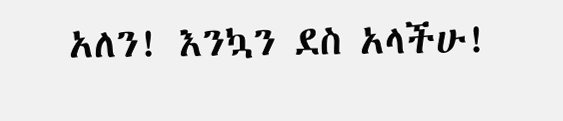አለን! እንኳን ደስ አላችሁ!